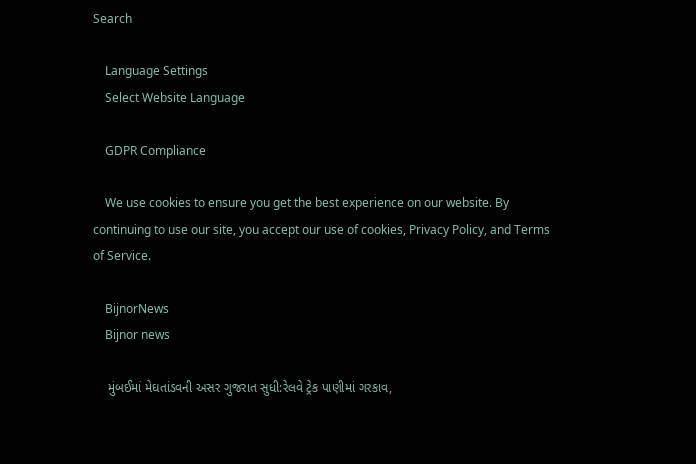Search

    Language Settings
    Select Website Language

    GDPR Compliance

    We use cookies to ensure you get the best experience on our website. By continuing to use our site, you accept our use of cookies, Privacy Policy, and Terms of Service.

    BijnorNews
    Bijnor news

    મુંબઈમાં મેઘતાંડવની અસર ગુજરાત સુધી:રેલવે ટ્રેક પાણીમાં ગરકાવ,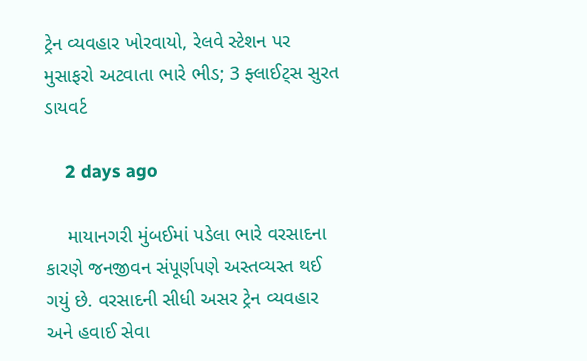ટ્રેન વ્યવહાર ખોરવાયો, રેલવે સ્ટેશન પર મુસાફરો અટવાતા ભારે ભીડ; 3 ફ્લાઈટ્સ સુરત ડાયવર્ટ

    2 days ago

    માયાનગરી મુંબઈમાં પડેલા ભારે વરસાદના કારણે જનજીવન સંપૂર્ણપણે અસ્તવ્યસ્ત થઈ ગયું છે. વરસાદની સીધી અસર ટ્રેન વ્યવહાર અને હવાઈ સેવા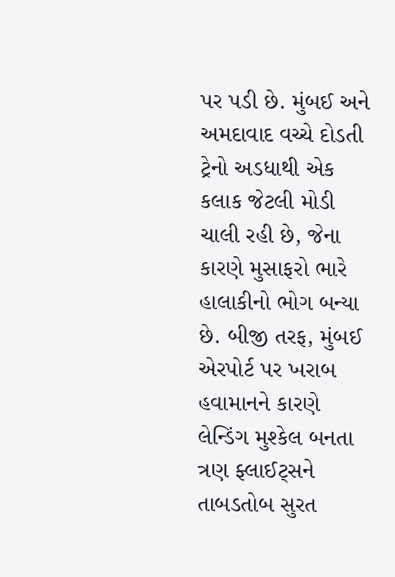પર પડી છે. મુંબઈ અને અમદાવાદ વચ્ચે દોડતી ટ્રેનો અડધાથી એક કલાક જેટલી મોડી ચાલી રહી છે, જેના કારણે મુસાફરો ભારે હાલાકીનો ભોગ બન્યા છે. બીજી તરફ, મુંબઈ એરપોર્ટ પર ખરાબ હવામાનને કારણે લેન્ડિંગ મુશ્કેલ બનતા ત્રણ ફ્લાઈટ્સને તાબડતોબ સુરત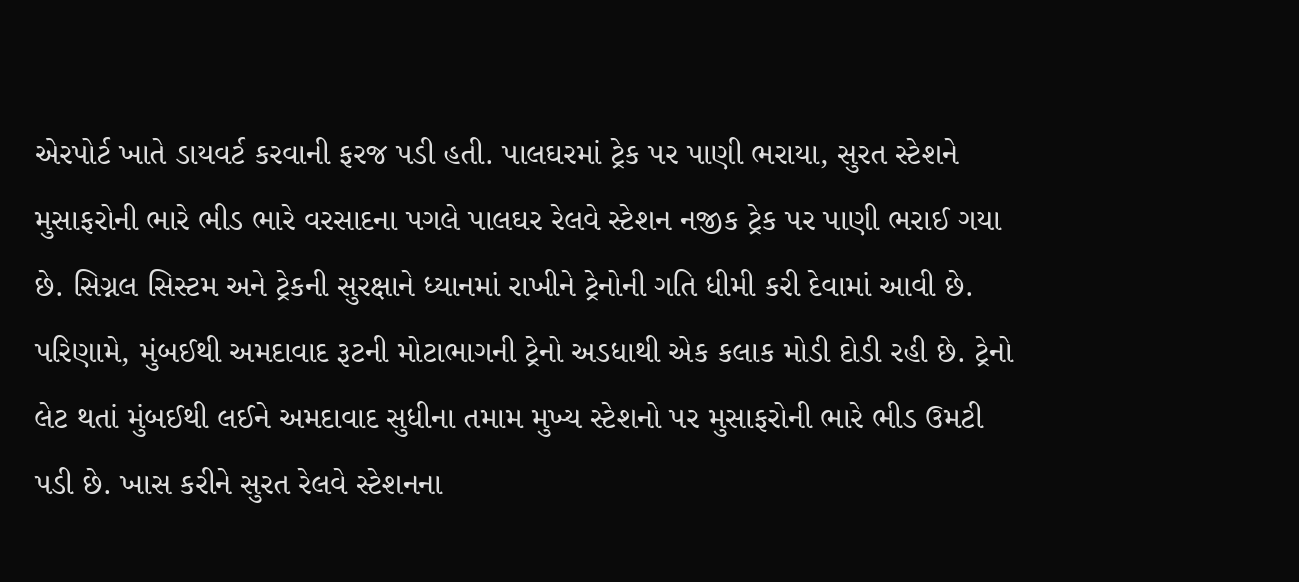એરપોર્ટ ખાતે ડાયવર્ટ કરવાની ફરજ પડી હતી. પાલઘરમાં ટ્રેક પર પાણી ભરાયા, સુરત સ્ટેશને મુસાફરોની ભારે ભીડ ભારે વરસાદના પગલે પાલઘર રેલવે સ્ટેશન નજીક ટ્રેક પર પાણી ભરાઈ ગયા છે. સિગ્નલ સિસ્ટમ અને ટ્રેકની સુરક્ષાને ધ્યાનમાં રાખીને ટ્રેનોની ગતિ ધીમી કરી દેવામાં આવી છે. પરિણામે, મુંબઈથી અમદાવાદ રૂટની મોટાભાગની ટ્રેનો અડધાથી એક કલાક મોડી દોડી રહી છે. ટ્રેનો લેટ થતાં મુંબઈથી લઈને અમદાવાદ સુધીના તમામ મુખ્ય સ્ટેશનો પર મુસાફરોની ભારે ભીડ ઉમટી પડી છે. ખાસ કરીને સુરત રેલવે સ્ટેશનના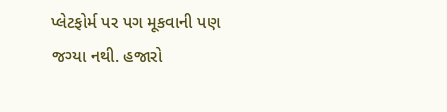પ્લેટફોર્મ પર પગ મૂકવાની પણ જગ્યા નથી. હજારો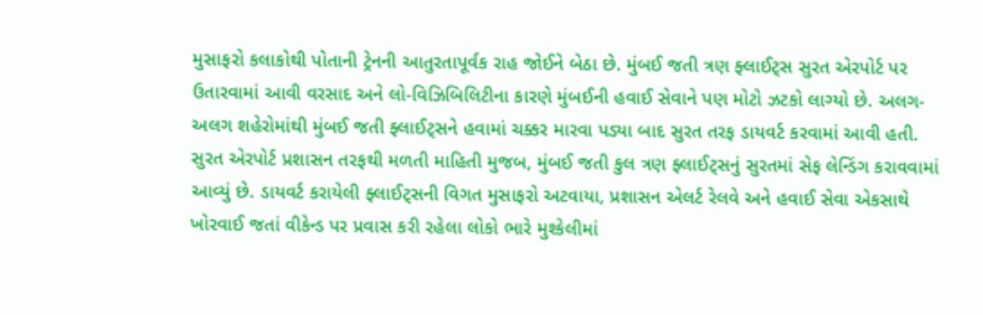મુસાફરો કલાકોથી પોતાની ટ્રેનની આતુરતાપૂર્વક રાહ જોઈને બેઠા છે. મુંબઈ જતી ત્રણ ફ્લાઈટ્સ સુરત એરપોર્ટ પર ઉતારવામાં આવી વરસાદ અને લો-વિઝિબિલિટીના કારણે મુંબઈની હવાઈ સેવાને પણ મોટો ઝટકો લાગ્યો છે. અલગ-અલગ શહેરોમાંથી મુંબઈ જતી ફ્લાઈટ્સને હવામાં ચક્કર મારવા પડ્યા બાદ સુરત તરફ ડાયવર્ટ કરવામાં આવી હતી. સુરત એરપોર્ટ પ્રશાસન તરફથી મળતી માહિતી મુજબ, મુંબઈ જતી કુલ ત્રણ ફ્લાઈટ્સનું સુરતમાં સેફ લેન્ડિંગ કરાવવામાં આવ્યું છે. ડાયવર્ટ કરાયેલી ફ્લાઈટ્સની વિગત મુસાફરો અટવાયા, પ્રશાસન એલર્ટ રેલવે અને હવાઈ સેવા એકસાથે ખોરવાઈ જતાં વીકેન્ડ પર પ્રવાસ કરી રહેલા લોકો ભારે મુશ્કેલીમાં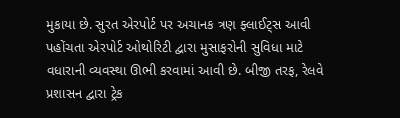મુકાયા છે. સુરત એરપોર્ટ પર અચાનક ત્રણ ફ્લાઈટ્સ આવી પહોંચતા એરપોર્ટ ઓથોરિટી દ્વારા મુસાફરોની સુવિધા માટે વધારાની વ્યવસ્થા ઊભી કરવામાં આવી છે. બીજી તરફ, રેલવે પ્રશાસન દ્વારા ટ્રેક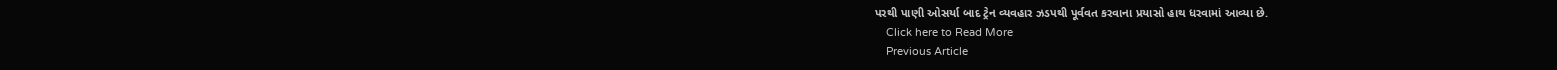પરથી પાણી ઓસર્યા બાદ ટ્રેન વ્યવહાર ઝડપથી પૂર્વવત કરવાના પ્રયાસો હાથ ધરવામાં આવ્યા છે.
    Click here to Read More
    Previous Article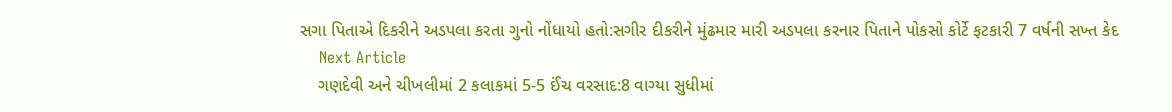સગા પિતાએ દિકરીને અડપલા કરતા ગુનો નોંધાયો હતો:સગીર દીકરીને મુંઢમાર મારી અડપલા કરનાર પિતાને પોકસો કોર્ટે ફટકારી 7 વર્ષની સખ્ત કેદ
    Next Article
    ગણદેવી અને ચીખલીમાં 2 કલાકમાં 5-5 ઈંચ વરસાદ:8 વાગ્યા સુધીમાં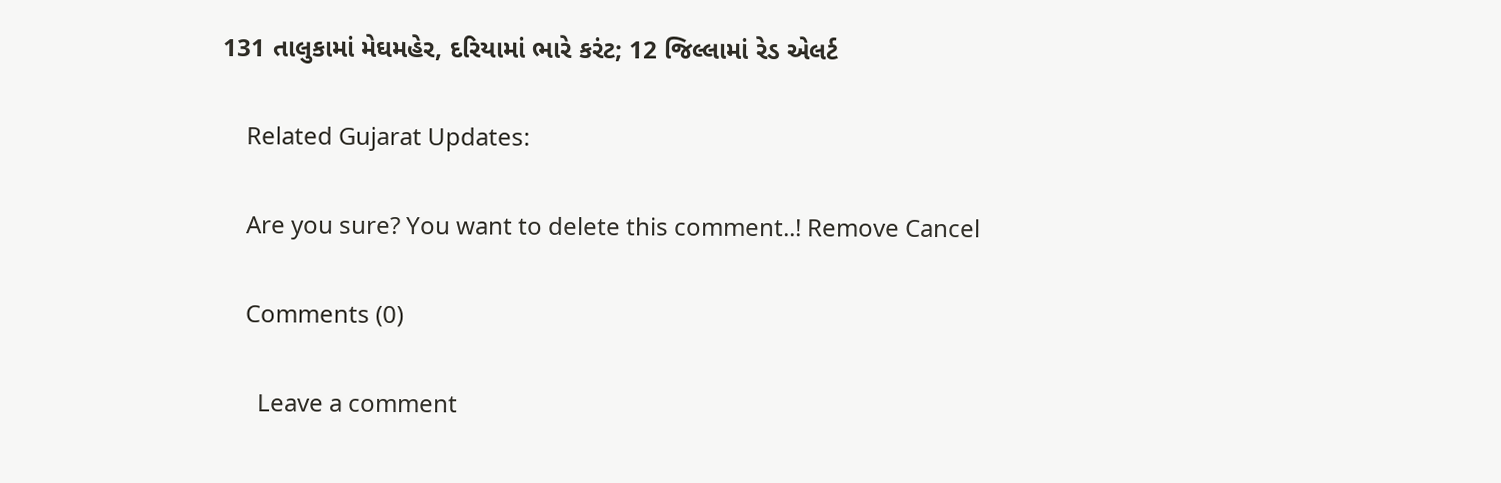131 તાલુકામાં મેઘમહેર, દરિયામાં ભારે કરંટ; 12 જિલ્લામાં રેડ એલર્ટ

    Related Gujarat Updates:

    Are you sure? You want to delete this comment..! Remove Cancel

    Comments (0)

      Leave a comment